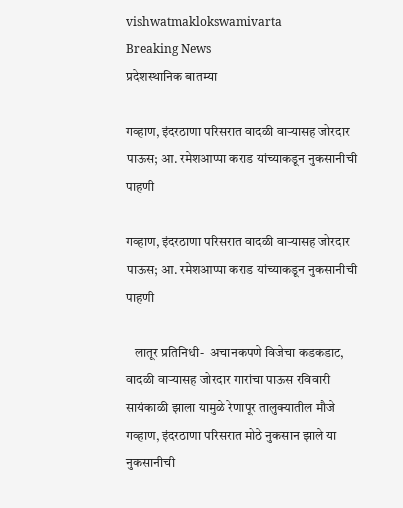vishwatmaklokswamivarta
Breaking News
प्रदेशस्थानिक बातम्या

गव्हाण, इंदरठाणा परिसरात वादळी वाऱ्यासह जोरदार पाऊस; आ. रमेशआप्पा कराड यांच्याकडून नुकसानीची पाहणी

गव्हाण, इंदरठाणा परिसरात वादळी वाऱ्यासह जोरदार पाऊस; आ. रमेशआप्पा कराड यांच्याकडून नुकसानीची पाहणी

   लातूर प्रतिनिधी-  अचानकपणे विजेचा कडकडाट, वादळी वाऱ्यासह जोरदार गारांचा पाऊस रविवारी सायंकाळी झाला यामुळे रेणापूर तालुक्यातील मौजे गव्हाण, इंदरठाणा परिसरात मोठे नुकसान झाले या नुकसानीची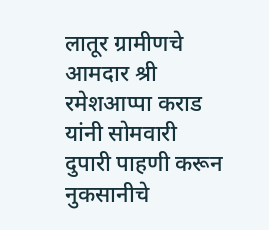लातूर ग्रामीणचे आमदार श्री रमेशआप्पा कराड यांनी सोमवारी दुपारी पाहणी करून नुकसानीचे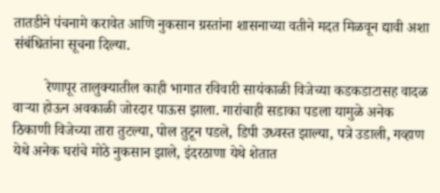तातडीने पंचनामे करावेत आणि नुकसान ग्रस्तांना शासनाच्या वतीने मदत मिळवून द्यावी अशा संबंधितांना सूचना दिल्या.

         रेणापूर तालुक्यातील काही भागात रविवारी सायंकाळी विजेच्या कडकडाटासह वादळ वाऱ्या होऊन अवकाळी जोरदार पाऊस झाला. गारांचाही सडाका पडला यामुळे अनेक ठिकाणी विजेच्या तारा तुटल्या, पोल तुटून पडले, डिपी उध्वस्त झाल्या, पत्रे उडाली, गव्हाण येथे अनेक घरांचे मोठे नुकसान झाले, इंदरठाणा येथे शेतात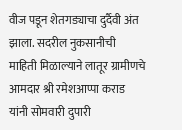वीज पडून शेतगड्याचा दुर्दैवी अंत झाला. सदरील नुकसानीची माहिती मिळाल्याने लातूर ग्रामीणचे आमदार श्री रमेशआप्पा कराड यांनी सोमवारी दुपारी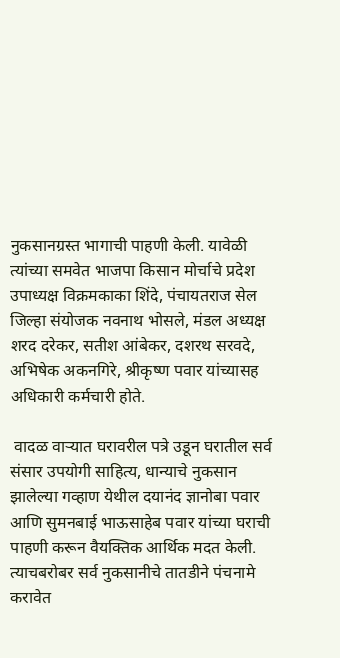नुकसानग्रस्त भागाची पाहणी केली. यावेळी त्यांच्या समवेत भाजपा किसान मोर्चाचे प्रदेश उपाध्यक्ष विक्रमकाका शिंदे, पंचायतराज सेल जिल्हा संयोजक नवनाथ भोसले, मंडल अध्यक्ष शरद दरेकर, सतीश आंबेकर, दशरथ सरवदे, अभिषेक अकनगिरे, श्रीकृष्ण पवार यांच्यासह अधिकारी कर्मचारी होते.

 वादळ वाऱ्यात घरावरील पत्रे उडून घरातील सर्व संसार उपयोगी साहित्य, धान्याचे नुकसान झालेल्या गव्हाण येथील दयानंद ज्ञानोबा पवार आणि सुमनबाई भाऊसाहेब पवार यांच्या घराची पाहणी करून वैयक्तिक आर्थिक मदत केली. त्याचबरोबर सर्व नुकसानीचे तातडीने पंचनामे करावेत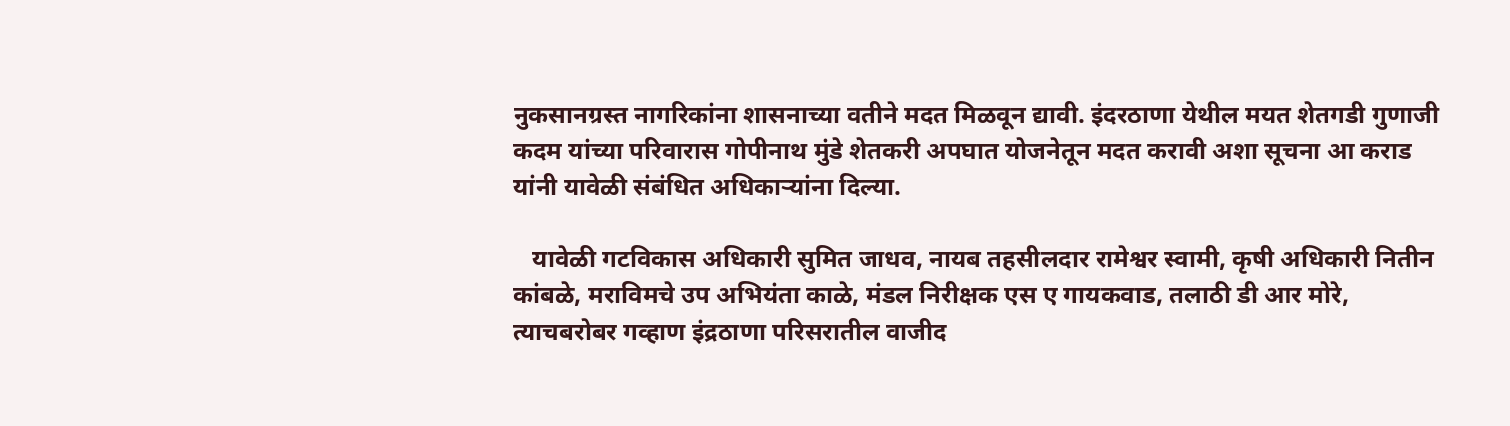नुकसानग्रस्त नागरिकांना शासनाच्या वतीने मदत मिळवून द्यावी. इंदरठाणा येथील मयत शेतगडी गुणाजी कदम यांच्या परिवारास गोपीनाथ मुंडे शेतकरी अपघात योजनेतून मदत करावी अशा सूचना आ कराड यांनी यावेळी संबंधित अधिकाऱ्यांना दिल्या.

   यावेळी गटविकास अधिकारी सुमित जाधव, नायब तहसीलदार रामेश्वर स्वामी, कृषी अधिकारी नितीन कांबळे, मराविमचे उप अभियंता काळे, मंडल निरीक्षक एस ए गायकवाड, तलाठी डी आर मोरे, त्याचबरोबर गव्हाण इंद्रठाणा परिसरातील वाजीद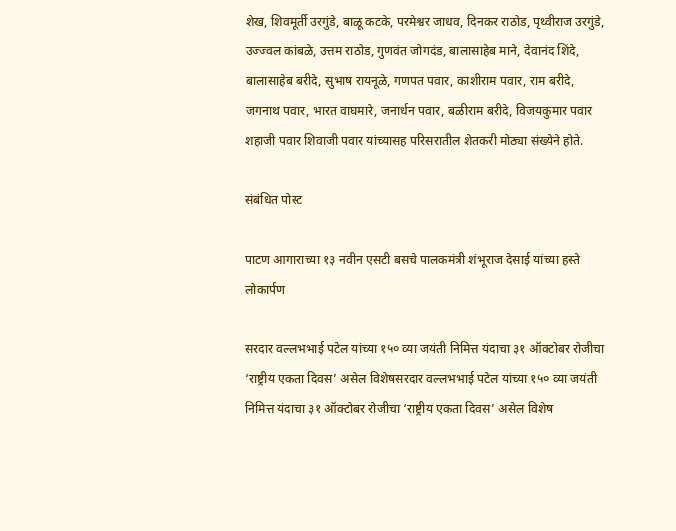शेख, शिवमूर्ती उरगुंडे, बाळू कटके, परमेश्वर जाधव, दिनकर राठोड, पृथ्वीराज उरगुंडे, उज्ज्वल कांबळे, उत्तम राठोड, गुणवंत जोगदंड, बालासाहेब माने, देवानंद शिंदे, बालासाहेब बरीदे, सुभाष रायनूळे, गणपत पवार, काशीराम पवार, राम बरीदे, जगनाथ पवार, भारत वाघमारे, जनार्धन पवार, बळीराम बरीदे, विजयकुमार पवार शहाजी पवार शिवाजी पवार यांच्यासह परिसरातील शेतकरी मोठ्या संख्येने होते.

संबंधित पोस्ट

पाटण आगाराच्या १३ नवीन एसटी बसचे पालकमंत्री शंभूराज देसाई यांच्या हस्ते लोकार्पण

सरदार वल्लभभाई पटेल यांच्या १५० व्या जयंती निमित्त यंदाचा ३१ ऑक्टोबर रोजीचा ‘राष्ट्रीय एकता दिवस’ असेल विशेषसरदार वल्लभभाई पटेल यांच्या १५० व्या जयंती निमित्त यंदाचा ३१ ऑक्टोबर रोजीचा ‘राष्ट्रीय एकता दिवस’ असेल विशेष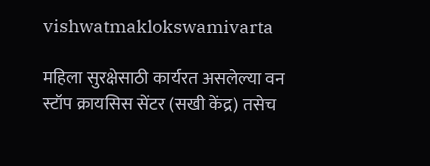vishwatmaklokswamivarta

महिला सुरक्षेसाठी कार्यरत असलेल्या वन स्टॉप क्रायसिस सेंटर (सखी केंद्र) तसेच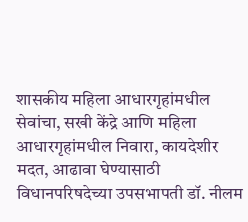शासकीय महिला आधारगृहांमधील सेवांचा, सखी केंद्रे आणि महिला आधारगृहांमधील निवारा, कायदेशीर मदत, आढावा घेण्यासाठी विधानपरिषदेच्या उपसभापती डॉ. नीलम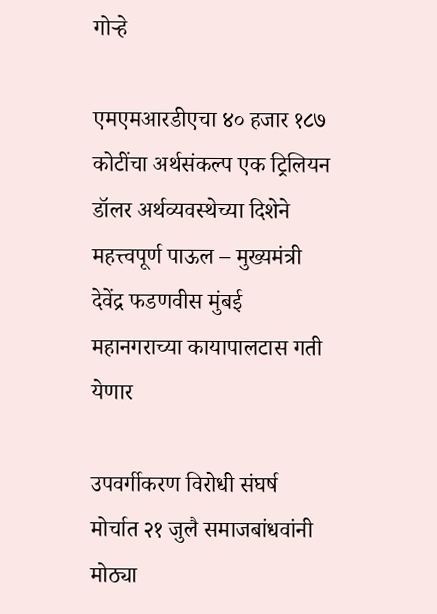गोऱ्हे

एमएमआरडीएचा ४० हजार १८७ कोटींचा अर्थसंकल्प एक ट्रिलियन डॉलर अर्थव्यवस्थेच्या दिशेने महत्त्वपूर्ण पाऊल – मुख्यमंत्री देवेंद्र फडणवीस मुंबई महानगराच्या कायापालटास गती येणार

उपवर्गीकरण विरोधी संघर्ष मोर्चात २१ जुलै समाजबांधवांनी मोठ्या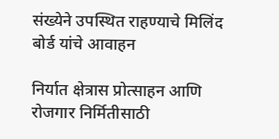संख्येने उपस्थित राहण्याचे मिलिंद बोर्ड यांचे आवाहन

निर्यात क्षेत्रास प्रोत्साहन आणि रोजगार निर्मितीसाठी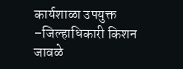कार्यशाळा उपयुक्त  –जिल्हाधिकारी किशन जावळे